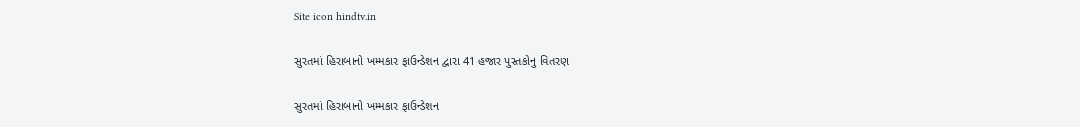Site icon hindtv.in

સુરતમાં હિરાબાનો ખમ્મકાર ફાઉન્ડેશન દ્વારા 41 હજાર પુસ્તકોનુ વિતરણ

સુરતમાં હિરાબાનો ખમ્મકાર ફાઉન્ડેશન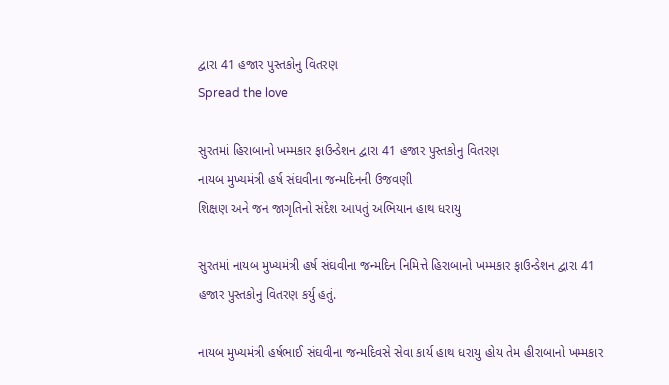દ્વારા 41 હજાર પુસ્તકોનુ વિતરણ
Spread the love

સુરતમાં હિરાબાનો ખમ્મકાર ફાઉન્ડેશન દ્વારા 41 હજાર પુસ્તકોનુ વિતરણ
નાયબ મુખ્યમંત્રી હર્ષ સંઘવીના જન્મદિનની ઉજવણી
શિક્ષણ અને જન જાગૃતિનો સંદેશ આપતું અભિયાન હાથ ધરાયુ

સુરતમાં નાયબ મુખ્યમંત્રી હર્ષ સંઘવીના જન્મદિન નિમિત્તે હિરાબાનો ખમ્મકાર ફાઉન્ડેશન દ્વારા 41 હજાર પુસ્તકોનુ વિતરણ કર્યુ હતું.

નાયબ મુખ્યમંત્રી હર્ષભાઈ સંઘવીના જન્મદિવસે સેવા કાર્ય હાથ ધરાયુ હોય તેમ હીરાબાનો ખમ્મકાર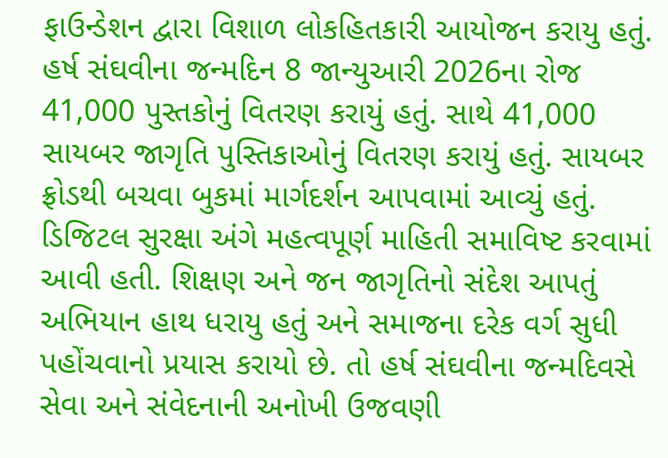ફાઉન્ડેશન દ્વારા વિશાળ લોકહિતકારી આયોજન કરાયુ હતું. હર્ષ સંઘવીના જન્મદિન 8 જાન્યુઆરી 2026ના રોજ 41,000 પુસ્તકોનું વિતરણ કરાયું હતું. સાથે 41,000 સાયબર જાગૃતિ પુસ્તિકાઓનું વિતરણ કરાયું હતું. સાયબર ફ્રોડથી બચવા બુકમાં માર્ગદર્શન આપવામાં આવ્યું હતું. ડિજિટલ સુરક્ષા અંગે મહત્વપૂર્ણ માહિતી સમાવિષ્ટ કરવામાં આવી હતી. શિક્ષણ અને જન જાગૃતિનો સંદેશ આપતું અભિયાન હાથ ધરાયુ હતું અને સમાજના દરેક વર્ગ સુધી પહોંચવાનો પ્રયાસ કરાયો છે. તો હર્ષ સંઘવીના જન્મદિવસે સેવા અને સંવેદનાની અનોખી ઉજવણી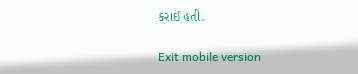કરાઈ હતી.

Exit mobile version